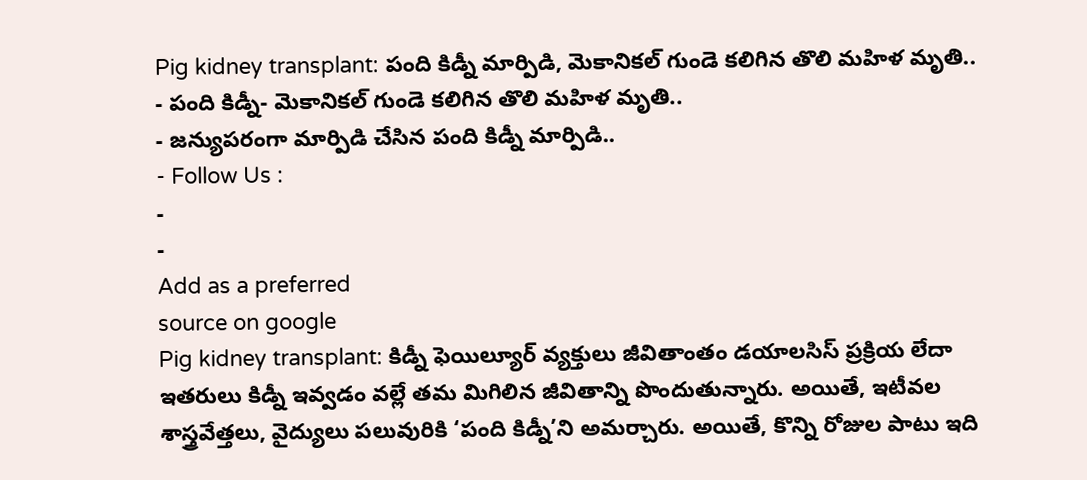Pig kidney transplant: పంది కిడ్నీ మార్పిడి, మెకానికల్ గుండె కలిగిన తొలి మహిళ మృతి..
- పంది కిడ్నీ- మెకానికల్ గుండె కలిగిన తొలి మహిళ మృతి..
- జన్యుపరంగా మార్పిడి చేసిన పంది కిడ్నీ మార్పిడి..
- Follow Us :
-
-
Add as a preferred
source on google
Pig kidney transplant: కిడ్నీ ఫెయిల్యూర్ వ్యక్తులు జీవితాంతం డయాలసిస్ ప్రక్రియ లేదా ఇతరులు కిడ్నీ ఇవ్వడం వల్లే తమ మిగిలిన జీవితాన్ని పొందుతున్నారు. అయితే, ఇటీవల శాస్త్రవేత్తలు, వైద్యులు పలువురికి ‘పంది కిడ్నీ’ని అమర్చారు. అయితే, కొన్ని రోజుల పాటు ఇది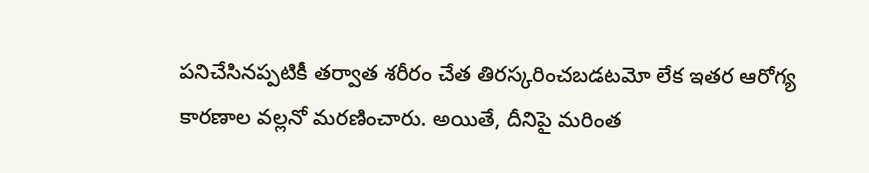పనిచేసినప్పటికీ తర్వాత శరీరం చేత తిరస్కరించబడటమో లేక ఇతర ఆరోగ్య కారణాల వల్లనో మరణించారు. అయితే, దీనిపై మరింత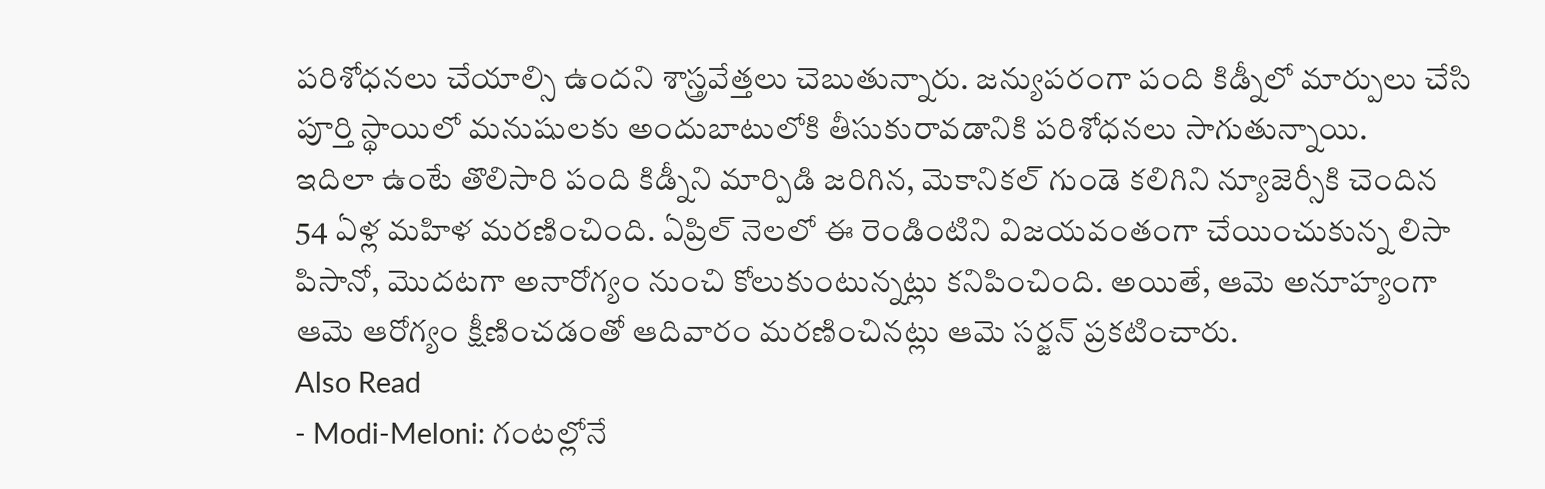పరిశోధనలు చేయాల్సి ఉందని శాస్త్రవేత్తలు చెబుతున్నారు. జన్యుపరంగా పంది కిడ్నీలో మార్పులు చేసి పూర్తి స్థాయిలో మనుషులకు అందుబాటులోకి తీసుకురావడానికి పరిశోధనలు సాగుతున్నాయి.
ఇదిలా ఉంటే తొలిసారి పంది కిడ్నీని మార్పిడి జరిగిన, మెకానికల్ గుండె కలిగిని న్యూజెర్సీకి చెందిన 54 ఏళ్ల మహిళ మరణించింది. ఏప్రిల్ నెలలో ఈ రెండింటిని విజయవంతంగా చేయించుకున్న లిసా పిసానో, మొదటగా అనారోగ్యం నుంచి కోలుకుంటున్నట్లు కనిపించింది. అయితే, ఆమె అనూహ్యంగా ఆమె ఆరోగ్యం క్షీణించడంతో ఆదివారం మరణించినట్లు ఆమె సర్జన్ ప్రకటించారు.
Also Read
- Modi-Meloni: గంటల్లోనే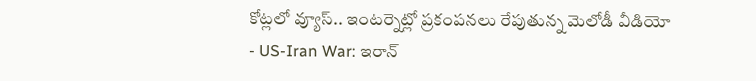కోట్లలో వ్యూస్.. ఇంటర్నెట్లో ప్రకంపనలు రేపుతున్న మెలోడీ వీడియో
- US-Iran War: ఇరాన్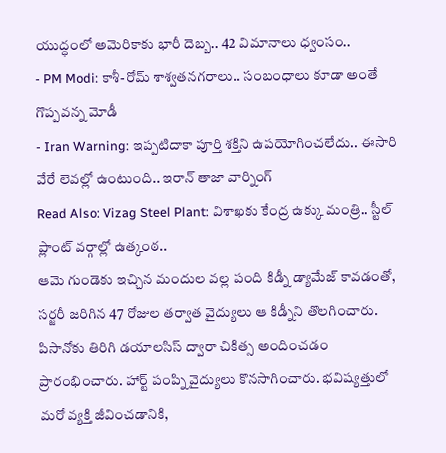యుద్ధంలో అమెరికాకు భారీ దెబ్బ.. 42 విమానాలు ధ్వంసం..
- PM Modi: కాశీ-రోమ్ శాశ్వతనగరాలు.. సంబంధాలు కూడా అంతే గొప్పవన్న మోడీ
- Iran Warning: ఇప్పటిదాకా పూర్తి శక్తిని ఉపయోగించలేదు.. ఈసారి వేరే లెవల్లో ఉంటుంది.. ఇరాన్ తాజా వార్నింగ్
Read Also: Vizag Steel Plant: విశాఖకు కేంద్ర ఉక్కు మంత్రి.. స్టీల్ ప్లాంట్ వర్గాల్లో ఉత్కంఠ..
ఆమె గుండెకు ఇచ్చిన మందుల వల్ల పంది కిడ్నీ డ్యామేజ్ కావడంతో, సర్జరీ జరిగిన 47 రోజుల తర్వాత వైద్యులు ఆ కిడ్నీని తొలగించారు. పిసానోకు తిరిగి డయాలసిస్ ద్వారా చికిత్స అందించడం ప్రారంభించారు. హార్ట్ పంప్ని వైద్యులు కొనసాగించారు. భవిష్యత్తులో మరో వ్యక్తి జీవించడానికి,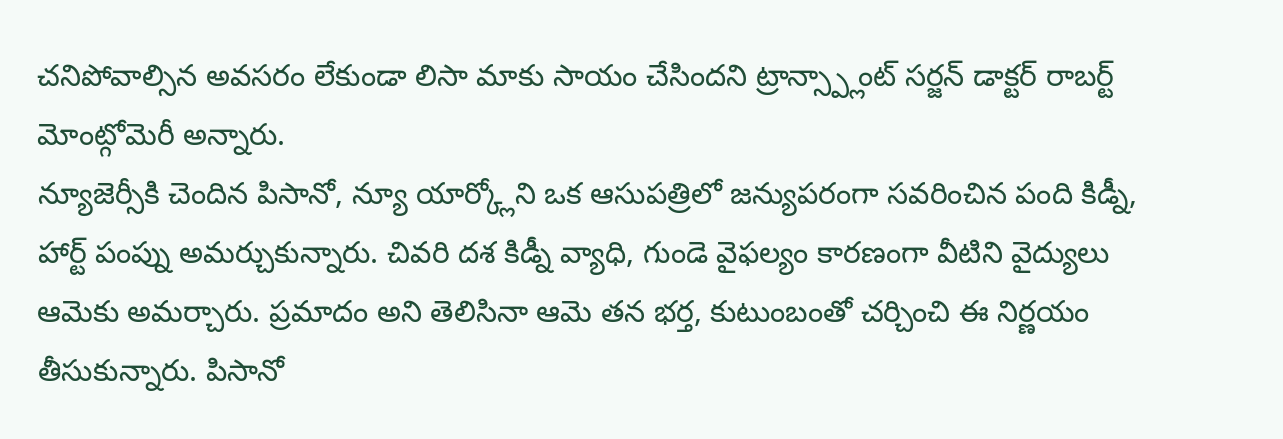చనిపోవాల్సిన అవసరం లేకుండా లిసా మాకు సాయం చేసిందని ట్రాన్స్ప్లాంట్ సర్జన్ డాక్టర్ రాబర్ట్ మోంట్గోమెరీ అన్నారు.
న్యూజెర్సీకి చెందిన పిసానో, న్యూ యార్క్లోని ఒక ఆసుపత్రిలో జన్యుపరంగా సవరించిన పంది కిడ్నీ, హార్ట్ పంప్ను అమర్చుకున్నారు. చివరి దశ కిడ్నీ వ్యాధి, గుండె వైఫల్యం కారణంగా వీటిని వైద్యులు ఆమెకు అమర్చారు. ప్రమాదం అని తెలిసినా ఆమె తన భర్త, కుటుంబంతో చర్చించి ఈ నిర్ణయం తీసుకున్నారు. పిసానో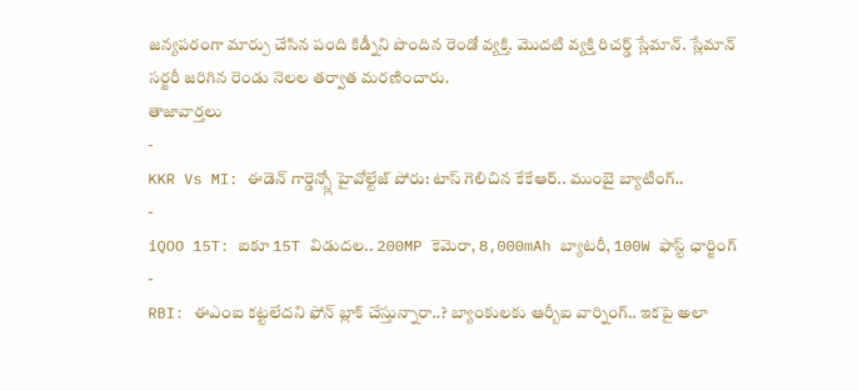జన్యపరంగా మార్పు చేసిన పంది కిడ్నీని పొందిన రెండో వ్యక్తి. మొదటి వ్యక్తి రిచర్డ్ స్లేమాన్. స్లేమాన్ సర్జరీ జరిగిన రెండు నెలల తర్వాత మరణించారు.
తాజావార్తలు
-
KKR Vs MI: ఈడెన్ గార్డెన్స్లో హైవోల్టేజ్ పోరు: టాస్ గెలిచిన కేకేఆర్.. ముంబై బ్యాటింగ్..
-
iQOO 15T: ఐకూ 15T విడుదల.. 200MP కెమెరా, 8,000mAh బ్యాటరీ, 100W ఫాస్ట్ ఛార్జింగ్
-
RBI: ఈఎంఐ కట్టలేదని ఫోన్ బ్లాక్ చేస్తున్నారా..? బ్యాంకులకు ఆర్బీఐ వార్నింగ్.. ఇకపై అలా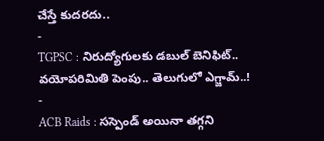చేస్తే కుదరదు..
-
TGPSC : నిరుద్యోగులకు డబుల్ బెనిఫిట్.. వయోపరిమితి పెంపు.. తెలుగులో ఎగ్జామ్..!
-
ACB Raids : సస్పెండ్ అయినా తగ్గని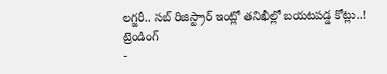లగ్జరీ.. సబ్ రిజిస్ట్రార్ ఇంట్లో తనిఖీల్లో బయటపడ్డ కోట్లు..!
ట్రెండింగ్
-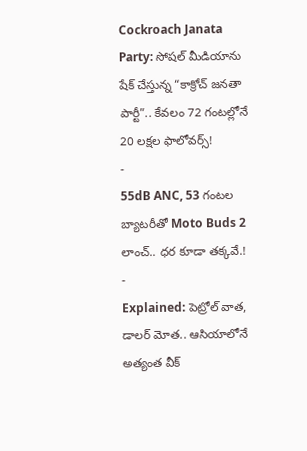Cockroach Janata Party: సోషల్ మీడియాను షేక్ చేస్తున్న “కాక్రోచ్ జనతా పార్టీ”.. కేవలం 72 గంటల్లోనే 20 లక్షల ఫాలోవర్స్!
-
55dB ANC, 53 గంటల బ్యాటరీతో Moto Buds 2 లాంచ్.. ధర కూడా తక్కవే.!
-
Explained: పెట్రోల్ వాత, డాలర్ మోత.. ఆసియాలోనే అత్యంత వీక్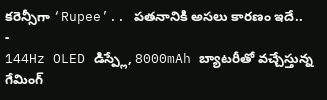కరెన్సీగా ‘Rupee’.. పతనానికి అసలు కారణం ఇదే..
-
144Hz OLED డిస్ప్లే, 8000mAh బ్యాటరీతో వచ్చేస్తున్న గేమింగ్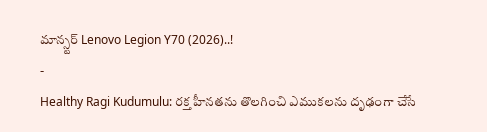మాన్స్టర్ Lenovo Legion Y70 (2026)..!
-
Healthy Ragi Kudumulu: రక్త హీనతను తొలగించి ఎముకలను దృఢంగా చేసే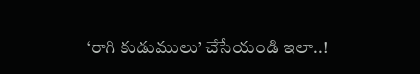‘రాగి కుడుములు’ చేసేయండి ఇలా..!